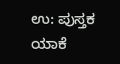ಉ: ಪುಸ್ತಕ ಯಾಕೆ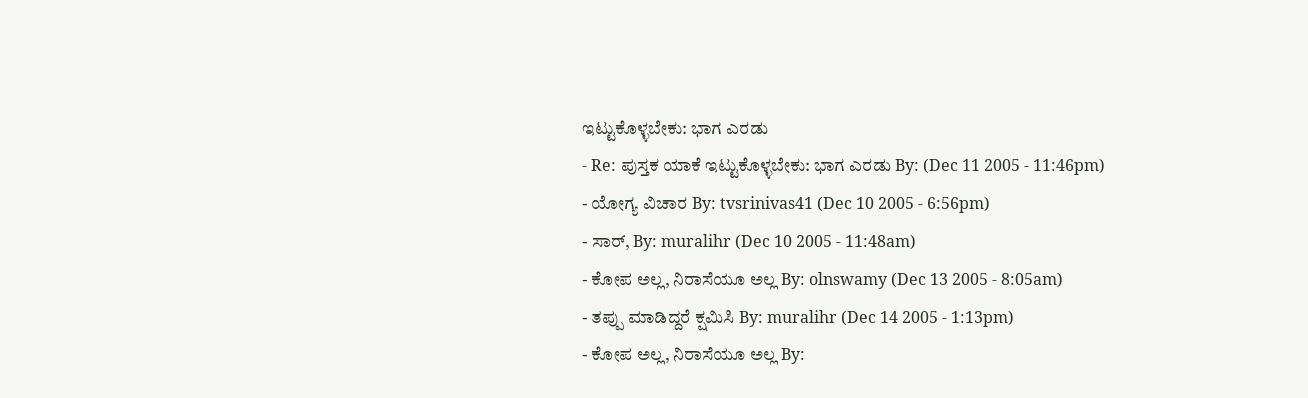ಇಟ್ಟುಕೊಳ್ಳಬೇಕು: ಭಾಗ ಎರಡು
- Re: ಪುಸ್ತಕ ಯಾಕೆ ಇಟ್ಟುಕೊಳ್ಳಬೇಕು: ಭಾಗ ಎರಡು By: (Dec 11 2005 - 11:46pm)
- ಯೋಗ್ಯ ವಿಚಾರ By: tvsrinivas41 (Dec 10 2005 - 6:56pm)
- ಸಾರ್, By: muralihr (Dec 10 2005 - 11:48am)
- ಕೋಪ ಅಲ್ಲ, ನಿರಾಸೆಯೂ ಅಲ್ಲ By: olnswamy (Dec 13 2005 - 8:05am)
- ತಪ್ಪು ಮಾಡಿದ್ದರೆ ಕ್ಷಮಿಸಿ By: muralihr (Dec 14 2005 - 1:13pm)
- ಕೋಪ ಅಲ್ಲ, ನಿರಾಸೆಯೂ ಅಲ್ಲ By: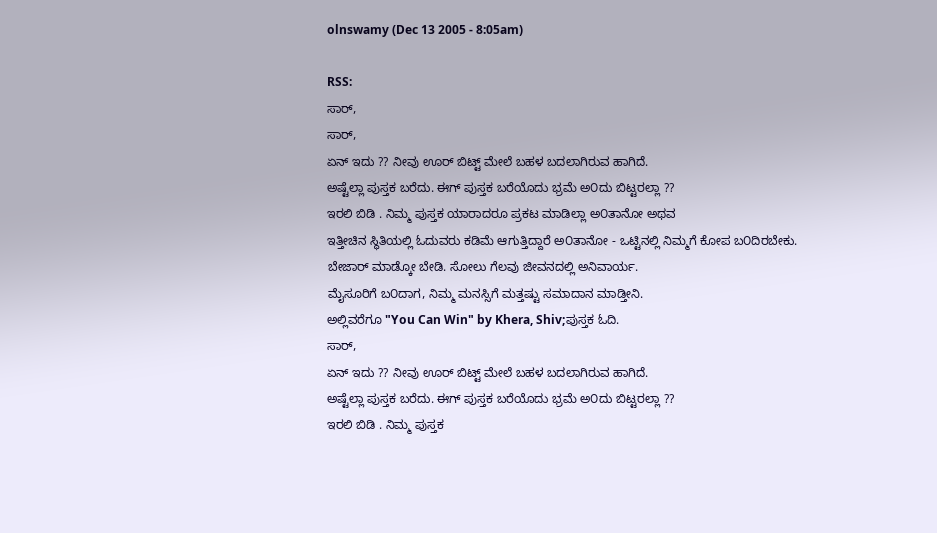olnswamy (Dec 13 2005 - 8:05am)

RSS:
ಸಾರ್,
ಸಾರ್,
ಏನ್ ಇದು ?? ನೀವು ಊರ್ ಬಿಟ್ಟ್ ಮೇಲೆ ಬಹಳ ಬದಲಾಗಿರುವ ಹಾಗಿದೆ.
ಅಷ್ಟೆಲ್ಲಾ ಪುಸ್ತಕ ಬರೆದು. ಈಗ್ ಪುಸ್ತಕ ಬರೆಯೊದು ಭ್ರಮೆ ಅ೦ದು ಬಿಟ್ಟರಲ್ಲಾ ??
ಇರಲಿ ಬಿಡಿ . ನಿಮ್ಮ ಪುಸ್ತಕ ಯಾರಾದರೂ ಪ್ರಕಟ ಮಾಡಿಲ್ಲಾ ಅ೦ತಾನೋ ಅಥವ
ಇತ್ತೀಚಿನ ಸ್ಥಿತಿಯಲ್ಲಿ ಓದುವರು ಕಡಿಮೆ ಆಗುತ್ತಿದ್ದಾರೆ ಅ೦ತಾನೋ - ಒಟ್ಟಿನಲ್ಲಿ ನಿಮ್ಮಗೆ ಕೋಪ ಬ೦ದಿರಬೇಕು.
ಬೇಜಾರ್ ಮಾಡ್ಕೋ ಬೇಡಿ. ಸೋಲು ಗೆಲವು ಜೀವನದಲ್ಲಿ ಅನಿವಾರ್ಯ.
ಮೈಸೂರಿಗೆ ಬ೦ದಾಗ, ನಿಮ್ಮ ಮನಸ್ಸಿಗೆ ಮತ್ತಷ್ಟು ಸಮಾದಾನ ಮಾಡ್ತೀನಿ.
ಅಲ್ಲಿವರೆಗೂ "You Can Win" by Khera, Shiv;ಪುಸ್ತಕ ಓದಿ.
ಸಾರ್,
ಏನ್ ಇದು ?? ನೀವು ಊರ್ ಬಿಟ್ಟ್ ಮೇಲೆ ಬಹಳ ಬದಲಾಗಿರುವ ಹಾಗಿದೆ.
ಅಷ್ಟೆಲ್ಲಾ ಪುಸ್ತಕ ಬರೆದು. ಈಗ್ ಪುಸ್ತಕ ಬರೆಯೊದು ಭ್ರಮೆ ಅ೦ದು ಬಿಟ್ಟರಲ್ಲಾ ??
ಇರಲಿ ಬಿಡಿ . ನಿಮ್ಮ ಪುಸ್ತಕ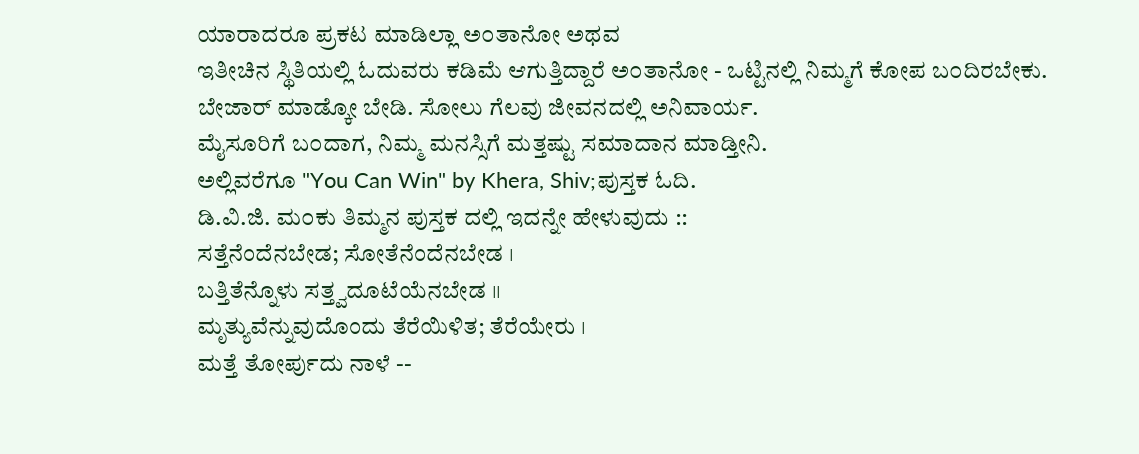ಯಾರಾದರೂ ಪ್ರಕಟ ಮಾಡಿಲ್ಲಾ ಅ೦ತಾನೋ ಅಥವ
ಇತೀಚಿನ ಸ್ಥಿತಿಯಲ್ಲಿ ಓದುವರು ಕಡಿಮೆ ಆಗುತ್ತಿದ್ದಾರೆ ಅ೦ತಾನೋ - ಒಟ್ಟಿನಲ್ಲಿ ನಿಮ್ಮಗೆ ಕೋಪ ಬ೦ದಿರಬೇಕು.
ಬೇಜಾರ್ ಮಾಡ್ಕೋ ಬೇಡಿ. ಸೋಲು ಗೆಲವು ಜೀವನದಲ್ಲಿ ಅನಿವಾರ್ಯ.
ಮೈಸೂರಿಗೆ ಬ೦ದಾಗ, ನಿಮ್ಮ ಮನಸ್ಸಿಗೆ ಮತ್ತಷ್ಟು ಸಮಾದಾನ ಮಾಡ್ತೀನಿ.
ಅಲ್ಲಿವರೆಗೂ "You Can Win" by Khera, Shiv;ಪುಸ್ತಕ ಓದಿ.
ಡಿ.ವಿ.ಜಿ. ಮ೦ಕು ತಿಮ್ಮನ ಪುಸ್ತಕ ದಲ್ಲಿ ಇದನ್ನೇ ಹೇಳುವುದು ::
ಸತ್ತೆನೆಂದೆನಬೇಡ; ಸೋತೆನೆಂದೆನಬೇಡ ।
ಬತ್ತಿತೆನ್ನೊಳು ಸತ್ತ್ವದೂಟೆಯೆನಬೇಡ ।।
ಮೃತ್ಯುವೆನ್ನುವುದೊಂದು ತೆರೆಯಿಳಿತ; ತೆರೆಯೇರು ।
ಮತ್ತೆ ತೋರ್ಪುದು ನಾಳೆ --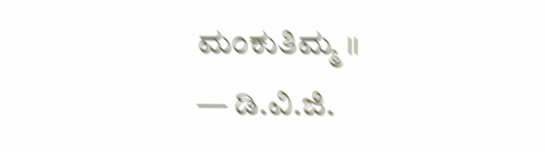ಮಂಕುತಿಮ್ಮ ।।
— ಡಿ.ವಿ.ಜಿ.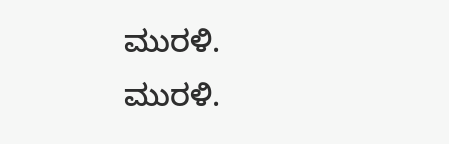ಮುರಳಿ.
ಮುರಳಿ.